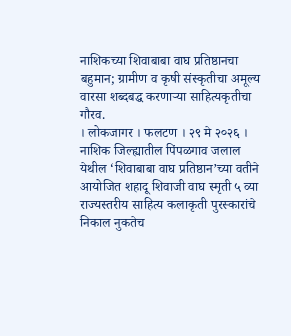नाशिकच्या शिवाबाबा वाघ प्रतिष्ठानचा बहुमान; ग्रामीण व कृषी संस्कृतीचा अमूल्य वारसा शब्दबद्ध करणाऱ्या साहित्यकृतीचा गौरव.
। लोकजागर । फलटण । २९ मे २०२६ ।
नाशिक जिल्ह्यातील पिंपळगाव जलाल येथील ‘शिवाबाबा वाघ प्रतिष्ठान’च्या वतीने आयोजित शहादू शिवाजी वाघ स्मृती ५ व्या राज्यस्तरीय साहित्य कलाकृती पुरस्कारांचे निकाल नुकतेच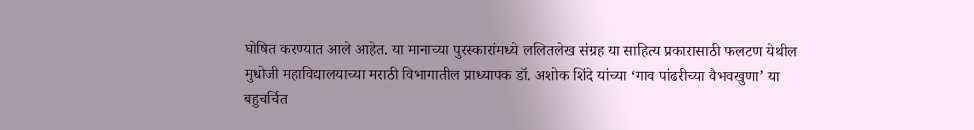घोषित करण्यात आले आहेत. या मानाच्या पुरस्कारांमध्ये ललितलेख संग्रह या साहित्य प्रकारासाठी फलटण येथील मुधोजी महाविद्यालयाच्या मराठी विभागातील प्राध्यापक डॉ. अशोक शिंदे यांच्या ‘गाव पांढरीच्या वैभवखुणा’ या बहुचर्चित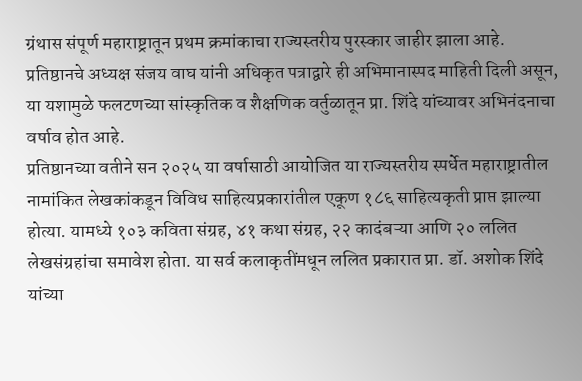ग्रंथास संपूर्ण महाराष्ट्रातून प्रथम क्रमांकाचा राज्यस्तरीय पुरस्कार जाहीर झाला आहे. प्रतिष्ठानचे अध्यक्ष संजय वाघ यांनी अधिकृत पत्राद्वारे ही अभिमानास्पद माहिती दिली असून, या यशामुळे फलटणच्या सांस्कृतिक व शैक्षणिक वर्तुळातून प्रा. शिंदे यांच्यावर अभिनंदनाचा वर्षाव होत आहे.
प्रतिष्ठानच्या वतीने सन २०२५ या वर्षासाठी आयोजित या राज्यस्तरीय स्पर्धेत महाराष्ट्रातील नामांकित लेखकांकडून विविध साहित्यप्रकारांतील एकूण १८६ साहित्यकृती प्राप्त झाल्या होत्या. यामध्ये १०३ कविता संग्रह, ४१ कथा संग्रह, २२ कादंबऱ्या आणि २० ललित लेखसंग्रहांचा समावेश होता. या सर्व कलाकृतींमधून ललित प्रकारात प्रा. डॉ. अशोक शिंदे यांच्या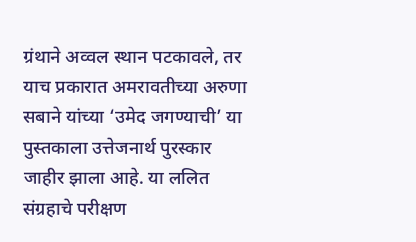ग्रंथाने अव्वल स्थान पटकावले, तर याच प्रकारात अमरावतीच्या अरुणा सबाने यांच्या ‘उमेद जगण्याची’ या पुस्तकाला उत्तेजनार्थ पुरस्कार जाहीर झाला आहे. या ललित संग्रहाचे परीक्षण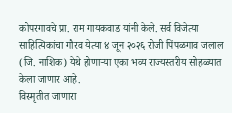कोपरगावचे प्रा. राम गायकवाड यांनी केले. सर्व विजेत्या साहित्यिकांचा गौरव येत्या ४ जून २०२६ रोजी पिंपळगाव जलाल (जि. नाशिक) येथे होणाऱ्या एका भव्य राज्यस्तरीय सोहळ्यात केला जाणार आहे.
विस्मृतीत जाणारा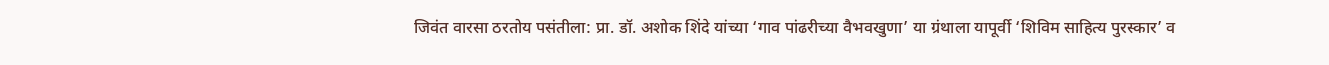जिवंत वारसा ठरतोय पसंतीला: प्रा. डॉ. अशोक शिंदे यांच्या ‘गाव पांढरीच्या वैभवखुणा’ या ग्रंथाला यापूर्वी ‘शिविम साहित्य पुरस्कार’ व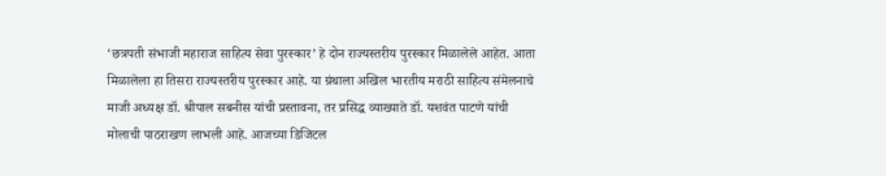‘छत्रपती संभाजी महाराज साहित्य सेवा पुरस्कार’ हे दोन राज्यस्तरीय पुरस्कार मिळालेले आहेत. आता मिळालेला हा तिसरा राज्यस्तरीय पुरस्कार आहे. या ग्रंथाला अखिल भारतीय मराठी साहित्य संमेलनाचे माजी अध्यक्ष डॉ. श्रीपाल सबनीस यांची प्रस्तावना, तर प्रसिद्ध व्याख्याते डॉ. यशवंत पाटणे यांची मोलाची पाठराखण लाभली आहे. आजच्या डिजिटल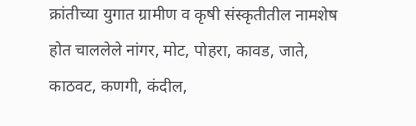क्रांतीच्या युगात ग्रामीण व कृषी संस्कृतीतील नामशेष होत चाललेले नांगर, मोट, पोहरा, कावड, जाते, काठवट, कणगी, कंदील,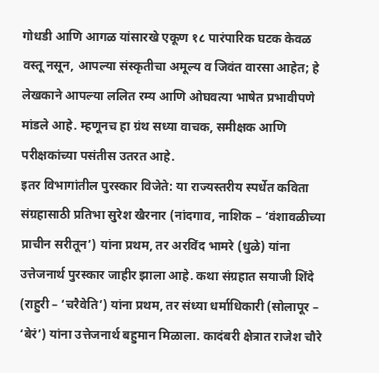गोधडी आणि आगळ यांसारखे एकूण १८ पारंपारिक घटक केवळ वस्तू नसून, आपल्या संस्कृतीचा अमूल्य व जिवंत वारसा आहेत; हे लेखकाने आपल्या ललित रम्य आणि ओघवत्या भाषेत प्रभावीपणे मांडले आहे. म्हणूनच हा ग्रंथ सध्या वाचक, समीक्षक आणि परीक्षकांच्या पसंतीस उतरत आहे.
इतर विभागांतील पुरस्कार विजेते: या राज्यस्तरीय स्पर्धेत कविता संग्रहासाठी प्रतिभा सुरेश खैरनार (नांदगाव, नाशिक – ‘वंशावळीच्या प्राचीन सरीतून’) यांना प्रथम, तर अरविंद भामरे (धुळे) यांना उत्तेजनार्थ पुरस्कार जाहीर झाला आहे. कथा संग्रहात सयाजी शिंदे (राहुरी – ‘चरैवेति’) यांना प्रथम, तर संध्या धर्माधिकारी (सोलापूर – ‘बेरं’) यांना उत्तेजनार्थ बहुमान मिळाला. कादंबरी क्षेत्रात राजेश चौरे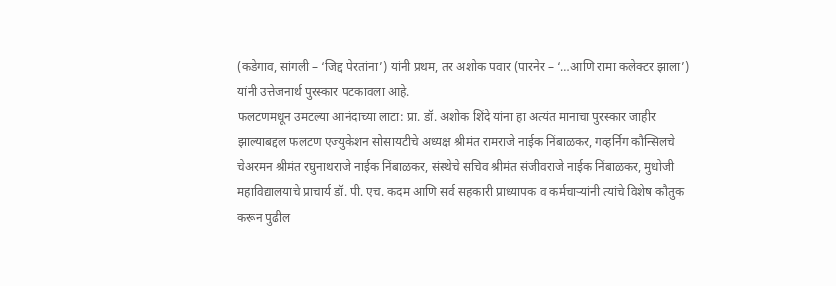(कडेगाव, सांगली – ‘जिद्द पेरतांना’) यांनी प्रथम, तर अशोक पवार (पारनेर – ‘…आणि रामा कलेक्टर झाला’) यांनी उत्तेजनार्थ पुरस्कार पटकावला आहे.
फलटणमधून उमटल्या आनंदाच्या लाटा: प्रा. डॉ. अशोक शिंदे यांना हा अत्यंत मानाचा पुरस्कार जाहीर झाल्याबद्दल फलटण एज्युकेशन सोसायटीचे अध्यक्ष श्रीमंत रामराजे नाईक निंबाळकर, गव्हर्निग कौन्सिलचे चेअरमन श्रीमंत रघुनाथराजे नाईक निंबाळकर, संस्थेचे सचिव श्रीमंत संजीवराजे नाईक निंबाळकर, मुधोजी महाविद्यालयाचे प्राचार्य डॉ. पी. एच. कदम आणि सर्व सहकारी प्राध्यापक व कर्मचाऱ्यांनी त्यांचे विशेष कौतुक करून पुढील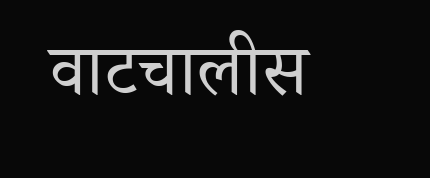वाटचालीस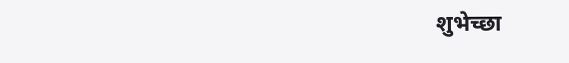शुभेच्छा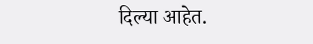दिल्या आहेत.